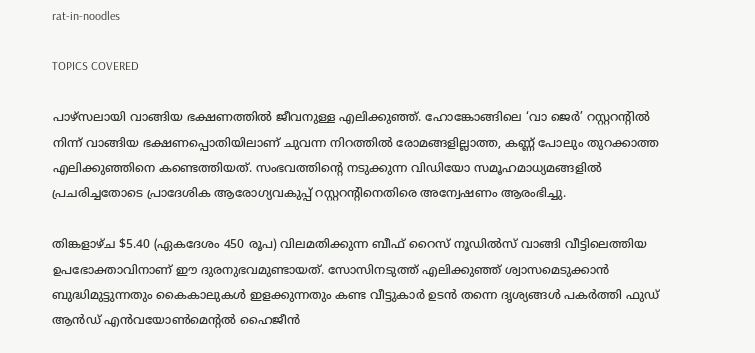rat-in-noodles

TOPICS COVERED

പാഴ്സലായി വാങ്ങിയ ഭക്ഷണത്തില്‍ ജീവനുള്ള എലിക്കുഞ്ഞ്. ഹോങ്കോങ്ങിലെ ‘വാ ജെർ’ റസ്റ്ററന്റിൽ നിന്ന് വാങ്ങിയ ഭക്ഷണപ്പൊതിയിലാണ് ചുവന്ന നിറത്തില്‍ രോമങ്ങളില്ലാത്ത, കണ്ണ് പോലും തുറക്കാത്ത എലിക്കുഞ്ഞിനെ കണ്ടെത്തിയത്. സംഭവത്തിന്റെ നടുക്കുന്ന വിഡിയോ സമൂഹമാധ്യമങ്ങളിൽ പ്രചരിച്ചതോടെ പ്രാദേശിക ആരോഗ്യവകുപ്പ് റസ്റ്ററന്റിനെതിരെ അന്വേഷണം ആരംഭിച്ചു.

തിങ്കളാഴ്ച $5.40 (ഏകദേശം 450 രൂപ) വിലമതിക്കുന്ന ബീഫ് റൈസ് നൂഡിൽസ് വാങ്ങി വീട്ടിലെത്തിയ ഉപഭോക്താവിനാണ് ഈ ദുരനുഭവമുണ്ടായത്. സോസിനടുത്ത് എലിക്കുഞ്ഞ് ശ്വാസമെടുക്കാൻ ബുദ്ധിമുട്ടുന്നതും കൈകാലുകൾ ഇളക്കുന്നതും കണ്ട വീട്ടുകാർ ഉടൻ തന്നെ ദൃശ്യങ്ങൾ പകർത്തി ഫുഡ് ആൻഡ് എൻവയോൺമെന്റൽ ഹൈജീൻ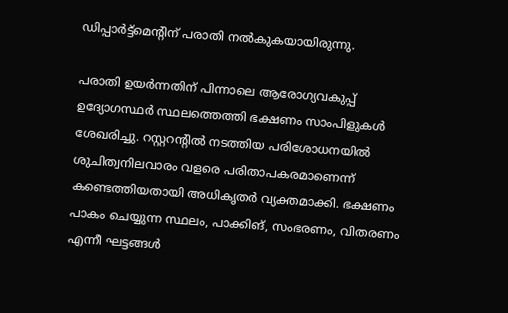ഡിപ്പാർട്ട്‌മെന്റിന് പരാതി നൽകുകയായിരുന്നു.

പരാതി ഉയർന്നതിന് പിന്നാലെ ആരോഗ്യവകുപ്പ് ഉദ്യോഗസ്ഥർ സ്ഥലത്തെത്തി ഭക്ഷണം സാംപിളുകൾ ശേഖരിച്ചു. റസ്റ്ററന്റിൽ നടത്തിയ പരിശോധനയിൽ ശുചിത്വനിലവാരം വളരെ പരിതാപകരമാണെന്ന് കണ്ടെത്തിയതായി അധികൃതർ വ്യക്തമാക്കി. ഭക്ഷണം പാകം ചെയ്യുന്ന സ്ഥലം, പാക്കിങ്, സംഭരണം, വിതരണം എന്നീ ഘട്ടങ്ങൾ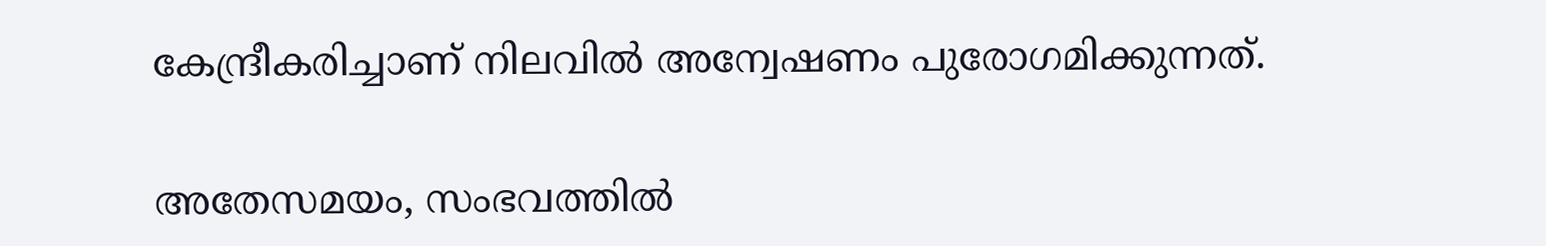കേന്ദ്രീകരിച്ചാണ് നിലവിൽ അന്വേഷണം പുരോഗമിക്കുന്നത്.

അതേസമയം, സംഭവത്തിൽ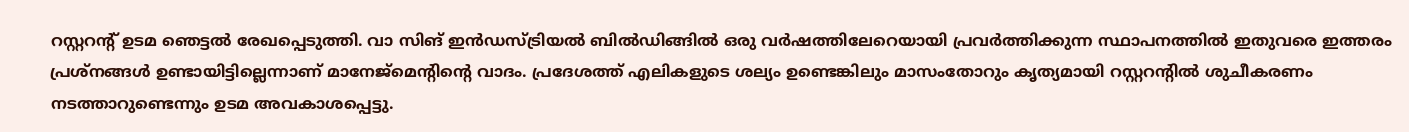റസ്റ്ററന്റ് ഉടമ ഞെട്ടൽ രേഖപ്പെടുത്തി. വാ സിങ് ഇൻഡസ്ട്രിയൽ ബിൽഡിങ്ങിൽ ഒരു വർഷത്തിലേറെയായി പ്രവർത്തിക്കുന്ന സ്ഥാപനത്തിൽ ഇതുവരെ ഇത്തരം പ്രശ്നങ്ങൾ ഉണ്ടായിട്ടില്ലെന്നാണ് മാനേജ്മെന്റിന്റെ വാദം. പ്രദേശത്ത് എലികളുടെ ശല്യം ഉണ്ടെങ്കിലും മാസംതോറും കൃത്യമായി റസ്റ്ററന്റിൽ ശുചീകരണം നടത്താറുണ്ടെന്നും ഉടമ അവകാശപ്പെട്ടു.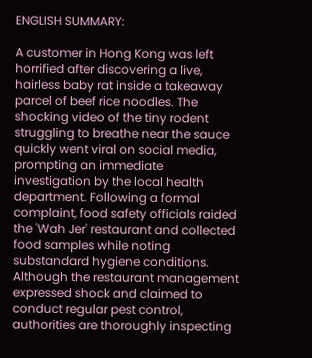ENGLISH SUMMARY:

A customer in Hong Kong was left horrified after discovering a live, hairless baby rat inside a takeaway parcel of beef rice noodles. The shocking video of the tiny rodent struggling to breathe near the sauce quickly went viral on social media, prompting an immediate investigation by the local health department. Following a formal complaint, food safety officials raided the 'Wah Jer' restaurant and collected food samples while noting substandard hygiene conditions. Although the restaurant management expressed shock and claimed to conduct regular pest control, authorities are thoroughly inspecting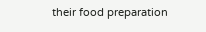their food preparation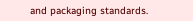and packaging standards.